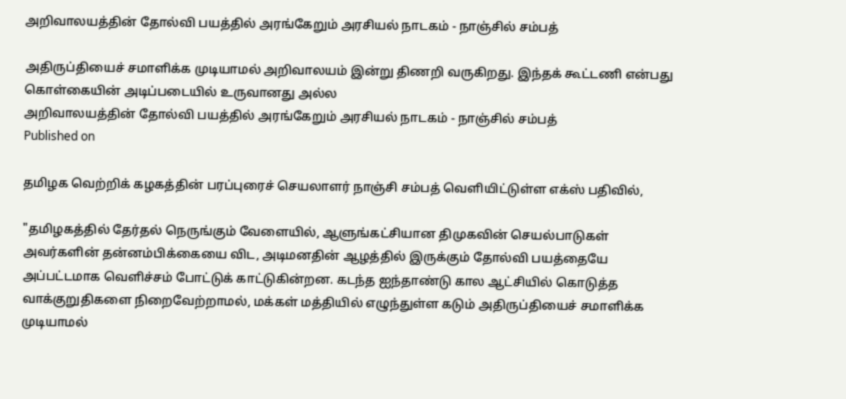அறிவாலயத்தின் தோல்வி பயத்தில் அரங்கேறும் அரசியல் நாடகம் - நாஞ்சில் சம்பத்

அதிருப்தியைச் சமாளிக்க முடியாமல் அறிவாலயம் இன்று திணறி வருகிறது. இந்தக் கூட்டணி என்பது கொள்கையின் அடிப்படையில் உருவானது அல்ல
அறிவாலயத்தின் தோல்வி பயத்தில் அரங்கேறும் அரசியல் நாடகம் - நாஞ்சில் சம்பத்
Published on

தமிழக வெற்றிக் கழகத்தின் பரப்புரைச் செயலாளர் நாஞ்சி சம்பத் வெளியிட்டுள்ள எக்ஸ் பதிவில்,

"தமிழகத்தில் தேர்தல் நெருங்கும் வேளையில், ஆளுங்கட்சியான திமுகவின் செயல்பாடுகள் அவர்களின் தன்னம்பிக்கையை விட, அடிமனதின் ஆழத்தில் இருக்கும் தோல்வி பயத்தையே அப்பட்டமாக வெளிச்சம் போட்டுக் காட்டுகின்றன. கடந்த ஐந்தாண்டு கால ஆட்சியில் கொடுத்த வாக்குறுதிகளை நிறைவேற்றாமல், மக்கள் மத்தியில் எழுந்துள்ள கடும் அதிருப்தியைச் சமாளிக்க முடியாமல்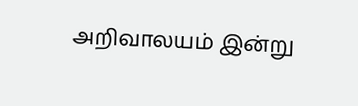அறிவாலயம் இன்று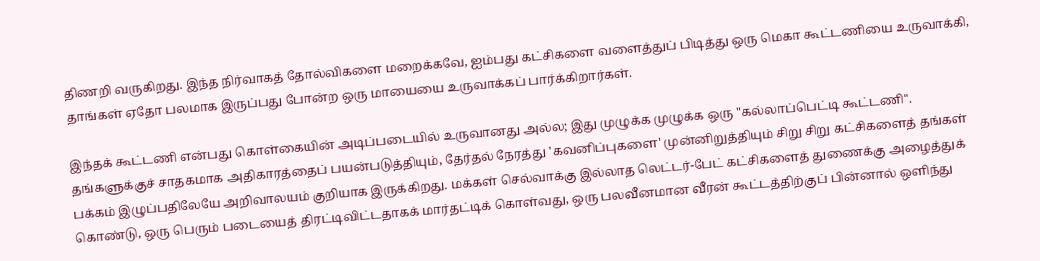திணறி வருகிறது. இந்த நிர்வாகத் தோல்விகளை மறைக்கவே, ஐம்பது கட்சிகளை வளைத்துப் பிடித்து ஒரு மெகா கூட்டணியை உருவாக்கி, தாங்கள் ஏதோ பலமாக இருப்பது போன்ற ஒரு மாயையை உருவாக்கப் பார்க்கிறார்கள்.

இந்தக் கூட்டணி என்பது கொள்கையின் அடிப்படையில் உருவானது அல்ல; இது முழுக்க முழுக்க ஒரு "கல்லாப்பெட்டி கூட்டணி". தங்களுக்குச் சாதகமாக அதிகாரத்தைப் பயன்படுத்தியும், தேர்தல் நேரத்து 'கவனிப்புகளை' முன்னிறுத்தியும் சிறு சிறு கட்சிகளைத் தங்கள் பக்கம் இழுப்பதிலேயே அறிவாலயம் குறியாக இருக்கிறது. மக்கள் செல்வாக்கு இல்லாத லெட்டர்-பேட் கட்சிகளைத் துணைக்கு அழைத்துக் கொண்டு, ஒரு பெரும் படையைத் திரட்டிவிட்டதாகக் மார்தட்டிக் கொள்வது, ஒரு பலவீனமான வீரன் கூட்டத்திற்குப் பின்னால் ஒளிந்து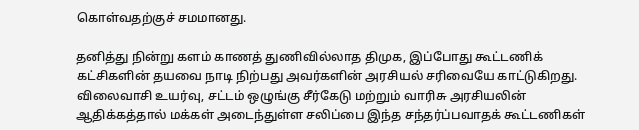கொள்வதற்குச் சமமானது.

தனித்து நின்று களம் காணத் துணிவில்லாத திமுக, இப்போது கூட்டணிக் கட்சிகளின் தயவை நாடி நிற்பது அவர்களின் அரசியல் சரிவையே காட்டுகிறது. விலைவாசி உயர்வு, சட்டம் ஒழுங்கு சீர்கேடு மற்றும் வாரிசு அரசியலின் ஆதிக்கத்தால் மக்கள் அடைந்துள்ள சலிப்பை இந்த சந்தர்ப்பவாதக் கூட்டணிகள்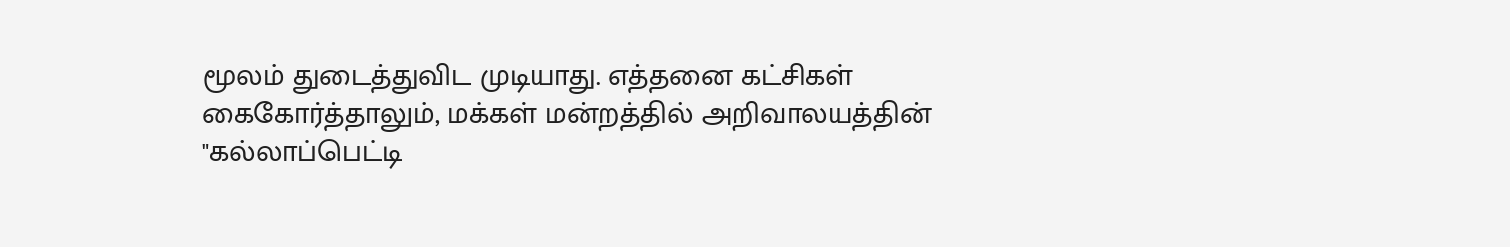மூலம் துடைத்துவிட முடியாது. எத்தனை கட்சிகள் கைகோர்த்தாலும், மக்கள் மன்றத்தில் அறிவாலயத்தின் "கல்லாப்பெட்டி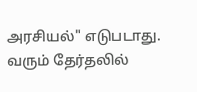அரசியல்" எடுபடாது. வரும் தேர்தலில்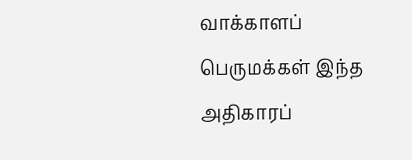வாக்காளப் பெருமக்கள் இந்த அதிகாரப்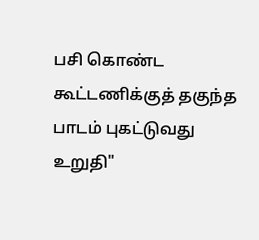பசி கொண்ட கூட்டணிக்குத் தகுந்த பாடம் புகட்டுவது உறுதி"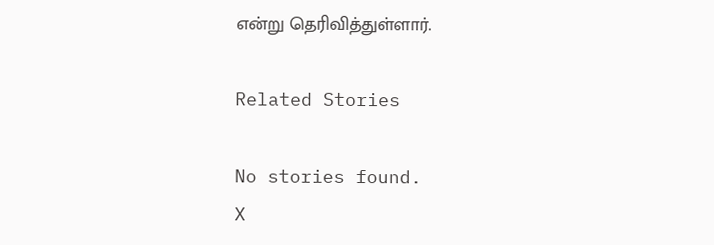என்று தெரிவித்துள்ளார்.

Related Stories

No stories found.
X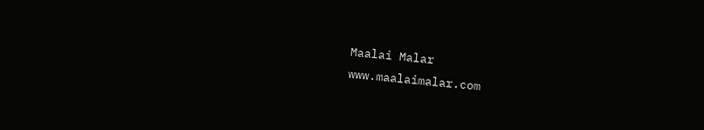Maalai Malar
www.maalaimalar.com